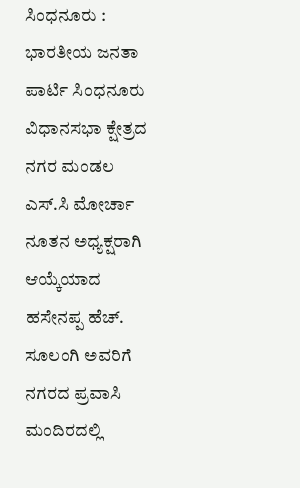ಸಿಂಧನೂರು : ಭಾರತೀಯ ಜನತಾ ಪಾರ್ಟಿ ಸಿಂಧನೂರು ವಿಧಾನಸಭಾ ಕ್ಷೇತ್ರದ ನಗರ ಮಂಡಲ ಎಸ್.ಸಿ ಮೋರ್ಚಾ ನೂತನ ಅಧ್ಯಕ್ಷರಾಗಿ ಆಯ್ಕೆಯಾದ ಹಸೇನಪ್ಪ ಹೆಚ್. ಸೂಲಂಗಿ ಅವರಿಗೆ ನಗರದ ಪ್ರವಾಸಿ ಮಂದಿರದಲ್ಲಿ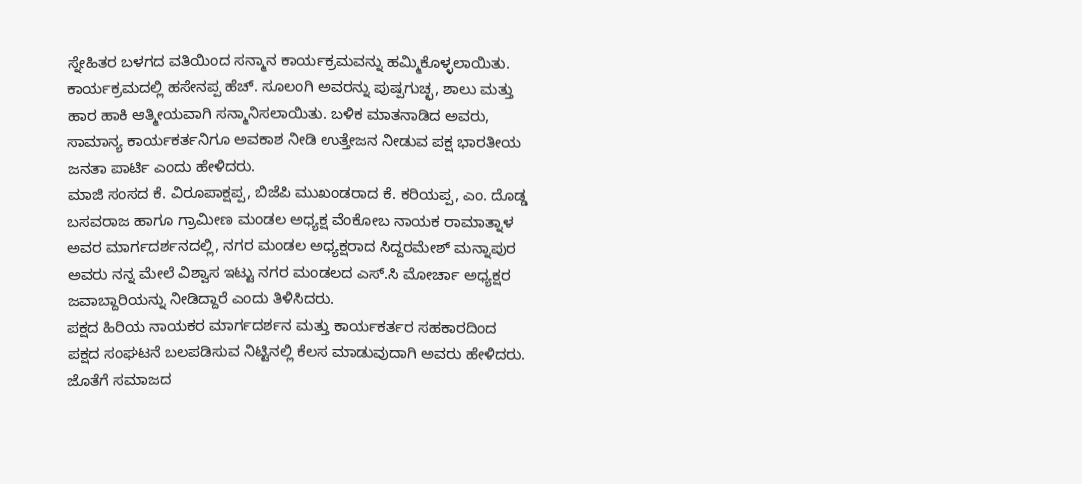ಸ್ನೇಹಿತರ ಬಳಗದ ವತಿಯಿಂದ ಸನ್ಮಾನ ಕಾರ್ಯಕ್ರಮವನ್ನು ಹಮ್ಮಿಕೊಳ್ಳಲಾಯಿತು.
ಕಾರ್ಯಕ್ರಮದಲ್ಲಿ ಹಸೇನಪ್ಪ ಹೆಚ್. ಸೂಲಂಗಿ ಅವರನ್ನು ಪುಷ್ಪಗುಚ್ಛ, ಶಾಲು ಮತ್ತು ಹಾರ ಹಾಕಿ ಆತ್ಮೀಯವಾಗಿ ಸನ್ಮಾನಿಸಲಾಯಿತು. ಬಳಿಕ ಮಾತನಾಡಿದ ಅವರು, ಸಾಮಾನ್ಯ ಕಾರ್ಯಕರ್ತನಿಗೂ ಅವಕಾಶ ನೀಡಿ ಉತ್ತೇಜನ ನೀಡುವ ಪಕ್ಷ ಭಾರತೀಯ ಜನತಾ ಪಾರ್ಟಿ ಎಂದು ಹೇಳಿದರು.
ಮಾಜಿ ಸಂಸದ ಕೆ. ವಿರೂಪಾಕ್ಷಪ್ಪ, ಬಿಜೆಪಿ ಮುಖಂಡರಾದ ಕೆ. ಕರಿಯಪ್ಪ, ಎಂ. ದೊಡ್ಡ ಬಸವರಾಜ ಹಾಗೂ ಗ್ರಾಮೀಣ ಮಂಡಲ ಅಧ್ಯಕ್ಷ ವೆಂಕೋಬ ನಾಯಕ ರಾಮಾತ್ನಾಳ ಅವರ ಮಾರ್ಗದರ್ಶನದಲ್ಲಿ, ನಗರ ಮಂಡಲ ಅಧ್ಯಕ್ಷರಾದ ಸಿದ್ದರಮೇಶ್ ಮನ್ನಾಪುರ ಅವರು ನನ್ನ ಮೇಲೆ ವಿಶ್ವಾಸ ಇಟ್ಟು ನಗರ ಮಂಡಲದ ಎಸ್.ಸಿ ಮೋರ್ಚಾ ಅಧ್ಯಕ್ಷರ ಜವಾಬ್ದಾರಿಯನ್ನು ನೀಡಿದ್ದಾರೆ ಎಂದು ತಿಳಿಸಿದರು.
ಪಕ್ಷದ ಹಿರಿಯ ನಾಯಕರ ಮಾರ್ಗದರ್ಶನ ಮತ್ತು ಕಾರ್ಯಕರ್ತರ ಸಹಕಾರದಿಂದ ಪಕ್ಷದ ಸಂಘಟನೆ ಬಲಪಡಿಸುವ ನಿಟ್ಟಿನಲ್ಲಿ ಕೆಲಸ ಮಾಡುವುದಾಗಿ ಅವರು ಹೇಳಿದರು. ಜೊತೆಗೆ ಸಮಾಜದ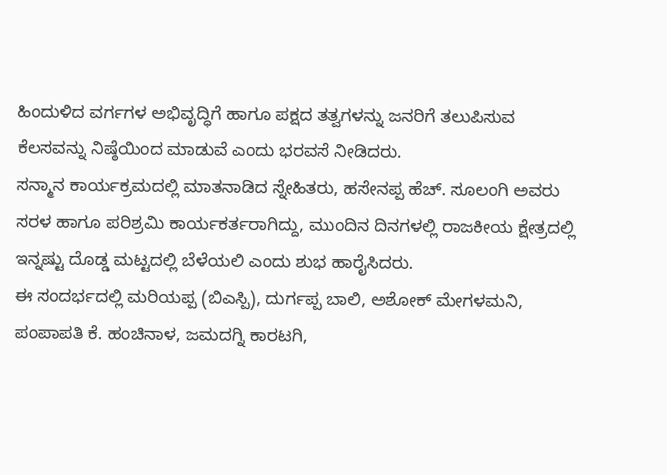ಹಿಂದುಳಿದ ವರ್ಗಗಳ ಅಭಿವೃದ್ಧಿಗೆ ಹಾಗೂ ಪಕ್ಷದ ತತ್ವಗಳನ್ನು ಜನರಿಗೆ ತಲುಪಿಸುವ ಕೆಲಸವನ್ನು ನಿಷ್ಠೆಯಿಂದ ಮಾಡುವೆ ಎಂದು ಭರವಸೆ ನೀಡಿದರು.
ಸನ್ಮಾನ ಕಾರ್ಯಕ್ರಮದಲ್ಲಿ ಮಾತನಾಡಿದ ಸ್ನೇಹಿತರು, ಹಸೇನಪ್ಪ ಹೆಚ್. ಸೂಲಂಗಿ ಅವರು ಸರಳ ಹಾಗೂ ಪರಿಶ್ರಮಿ ಕಾರ್ಯಕರ್ತರಾಗಿದ್ದು, ಮುಂದಿನ ದಿನಗಳಲ್ಲಿ ರಾಜಕೀಯ ಕ್ಷೇತ್ರದಲ್ಲಿ ಇನ್ನಷ್ಟು ದೊಡ್ಡ ಮಟ್ಟದಲ್ಲಿ ಬೆಳೆಯಲಿ ಎಂದು ಶುಭ ಹಾರೈಸಿದರು.
ಈ ಸಂದರ್ಭದಲ್ಲಿ ಮರಿಯಪ್ಪ (ಬಿಎಸ್ಪಿ), ದುರ್ಗಪ್ಪ ಬಾಲಿ, ಅಶೋಕ್ ಮೇಗಳಮನಿ, ಪಂಪಾಪತಿ ಕೆ. ಹಂಚಿನಾಳ, ಜಮದಗ್ನಿ ಕಾರಟಗಿ,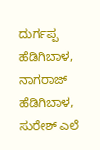ದುರ್ಗಪ್ಪ ಹೆಡಿಗಿಬಾಳ, ನಾಗರಾಜ್ ಹೆಡಿಗಿಬಾಳ, ಸುರೇಶ್ ಎಲೆ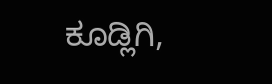ಕೂಡ್ಲಿಗಿ,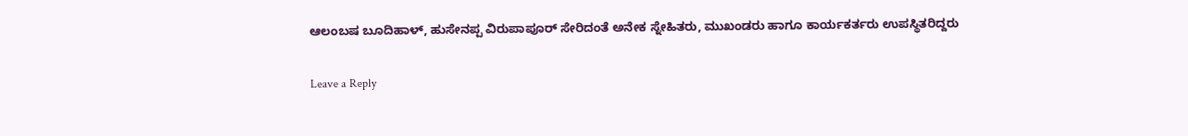ಆಲಂಬಷ ಬೂದಿಹಾಳ್, ಹುಸೇನಪ್ಪ ವಿರುಪಾಪೂರ್ ಸೇರಿದಂತೆ ಅನೇಕ ಸ್ನೇಹಿತರು, ಮುಖಂಡರು ಹಾಗೂ ಕಾರ್ಯಕರ್ತರು ಉಪಸ್ಥಿತರಿದ್ದರು

Leave a Reply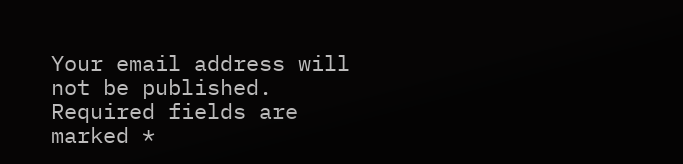Your email address will not be published. Required fields are marked *